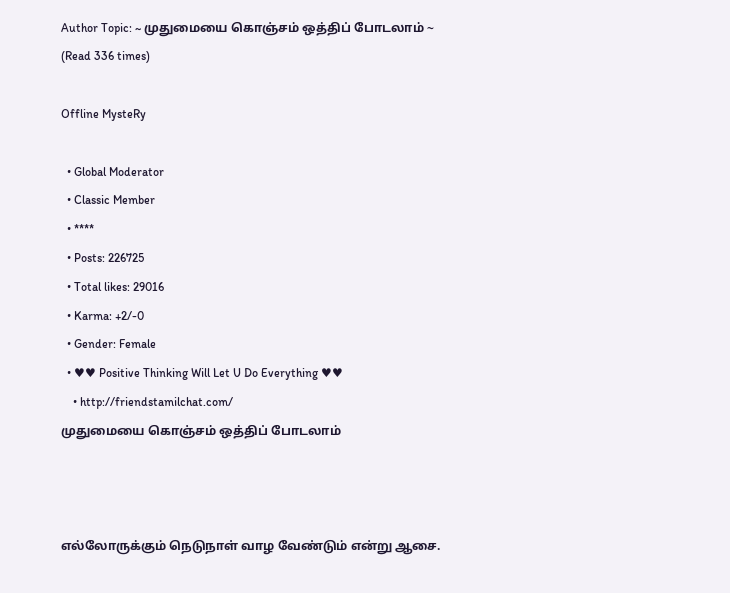Author Topic: ~ முதுமையை கொஞ்சம் ஒத்திப் போடலாம் ~  (Read 336 times)

Offline MysteRy

  • Global Moderator
  • Classic Member
  • ****
  • Posts: 226725
  • Total likes: 29016
  • Karma: +2/-0
  • Gender: Female
  • ♥♥ Positive Thinking Will Let U Do Everything ♥♥
    • http://friendstamilchat.com/
முதுமையை கொஞ்சம் ஒத்திப் போடலாம்



எல்லோருக்கும் நெடுநாள் வாழ வேண்டும் என்று ஆசை.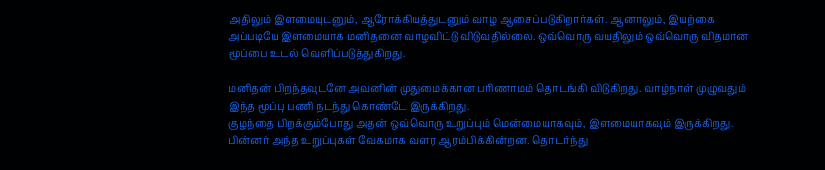அதிலும் இளமையுடனும், ஆரோக்கியத்துடனும் வாழ ஆசைப்படுகிறார்கள். ஆனாலும், இயற்கை அப்படியே இளமையாக மனிதனை வாழவிட்டு விடுவதில்லை. ஒவ்வொரு வயதிலும் ஒவ்வொரு விதமான மூப்பை உடல் வெளிப்படுத்துகிறது.

மனிதன் பிறந்தவுடனே அவனின் முதுமைக்கான பரிணாமம் தொடங்கி விடுகிறது. வாழ்நாள் முழுவதும் இந்த மூப்பு பணி நடந்து கொண்டே இருக்கிறது.
குழந்தை பிறக்கும்போது அதன் ஒவ்வொரு உறுப்பும் மென்மையாகவும், இளமையாகவும் இருக்கிறது. பின்னர் அந்த உறுப்புகள் வேகமாக வளர ஆரம்பிக்கின்றன. தொடர்ந்து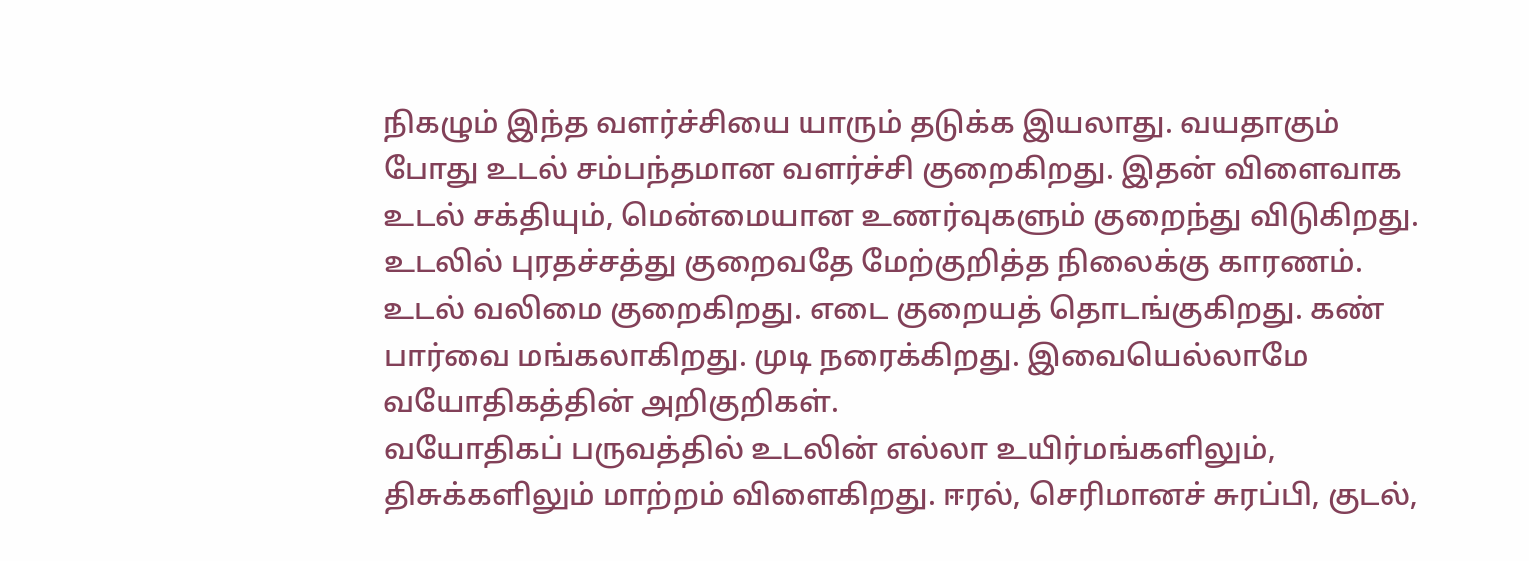நிகழும் இந்த வளர்ச்சியை யாரும் தடுக்க இயலாது. வயதாகும் போது உடல் சம்பந்தமான வளர்ச்சி குறைகிறது. இதன் விளைவாக உடல் சக்தியும், மென்மையான உணர்வுகளும் குறைந்து விடுகிறது.
உடலில் புரதச்சத்து குறைவதே மேற்குறித்த நிலைக்கு காரணம். உடல் வலிமை குறைகிறது. எடை குறையத் தொடங்குகிறது. கண் பார்வை மங்கலாகிறது. முடி நரைக்கிறது. இவையெல்லாமே வயோதிகத்தின் அறிகுறிகள்.
வயோதிகப் பருவத்தில் உடலின் எல்லா உயிர்மங்களிலும், திசுக்களிலும் மாற்றம் விளைகிறது. ஈரல், செரிமானச் சுரப்பி, குடல்,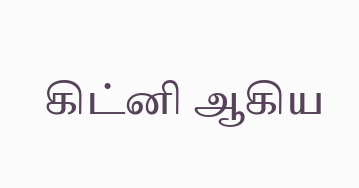கிட்னி ஆகிய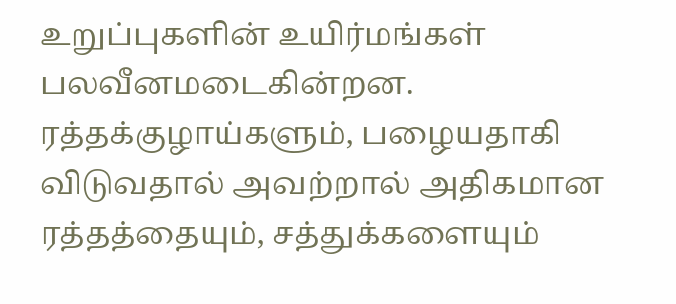உறுப்புகளின் உயிர்மங்கள் பலவீனமடைகின்றன. ரத்தக்குழாய்களும், பழையதாகி விடுவதால் அவற்றால் அதிகமான ரத்தத்தையும், சத்துக்களையும்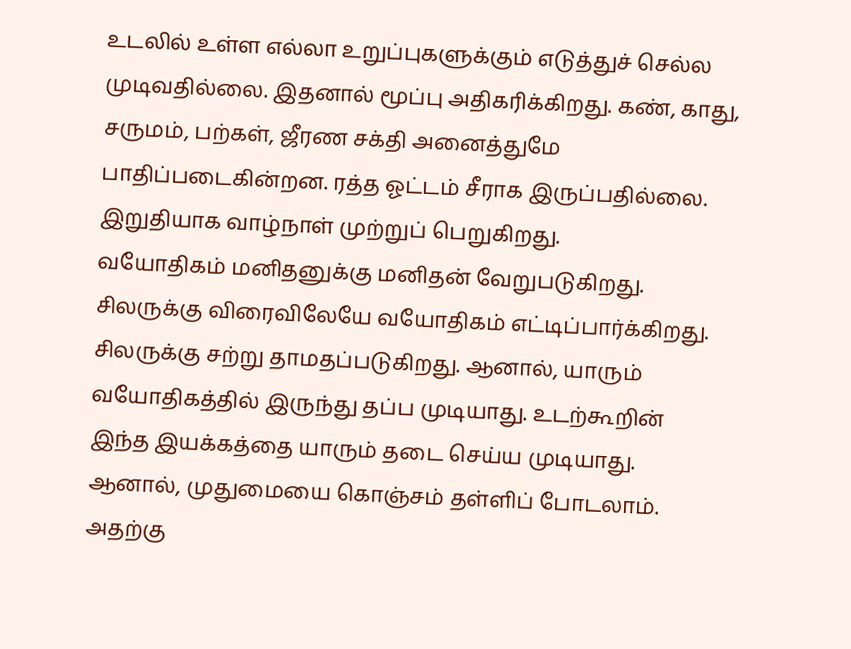உடலில் உள்ள எல்லா உறுப்புகளுக்கும் எடுத்துச் செல்ல முடிவதில்லை. இதனால் மூப்பு அதிகரிக்கிறது. கண், காது, சருமம், பற்கள், ஜீரண சக்தி அனைத்துமே பாதிப்படைகின்றன. ரத்த ஓட்டம் சீராக இருப்பதில்லை. இறுதியாக வாழ்நாள் முற்றுப் பெறுகிறது.
வயோதிகம் மனிதனுக்கு மனிதன் வேறுபடுகிறது. சிலருக்கு விரைவிலேயே வயோதிகம் எட்டிப்பார்க்கிறது. சிலருக்கு சற்று தாமதப்படுகிறது. ஆனால், யாரும் வயோதிகத்தில் இருந்து தப்ப முடியாது. உடற்கூறின் இந்த இயக்கத்தை யாரும் தடை செய்ய முடியாது.
ஆனால், முதுமையை கொஞ்சம் தள்ளிப் போடலாம். அதற்கு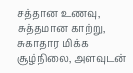சத்தான உணவு, சுத்தமான காற்று, சுகாதார மிக்க சூழ்நிலை, அளவுடன்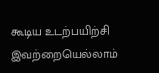கூடிய உடற்பயிற்சி இவற்றையெல்லாம்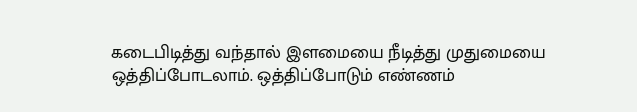கடைபிடித்து வந்தால் இளமையை நீடித்து முதுமையை ஒத்திப்போடலாம். ஒத்திப்போடும் எண்ணம்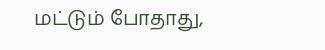மட்டும் போதாது,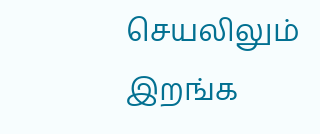செயலிலும் இறங்க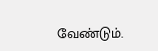வேண்டும்.